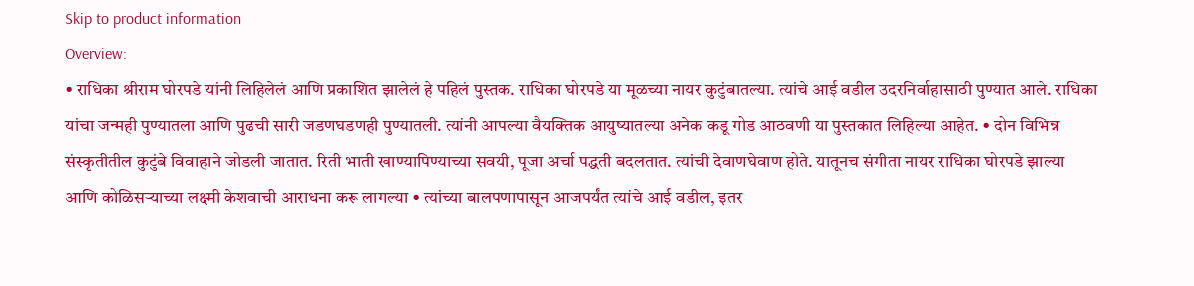Skip to product information
Overview:
• राधिका श्रीराम घोरपडे यांनी लिहिलेलं आणि प्रकाशित झालेलं हे पहिलं पुस्तक. राधिका घोरपडे या मूळच्या नायर कुटुंबातल्या. त्यांचे आई वडील उदरनिर्वाहासाठी पुण्यात आले. राधिका यांचा जन्मही पुण्यातला आणि पुढची सारी जडणघडणही पुण्यातली. त्यांनी आपल्या वैयक्तिक आयुष्यातल्या अनेक कडू गोड आठवणी या पुस्तकात लिहिल्या आहेत. • दोन विभिन्न संस्कृतीतील कुटुंबे विवाहाने जोडली जातात. रिती भाती खाण्यापिण्याच्या सवयी, पूजा अर्चा पद्धती बदलतात. त्यांची देवाणघेवाण होते. यातूनच संगीता नायर राधिका घोरपडे झाल्या आणि कोळिसऱ्याच्या लक्ष्मी केशवाची आराधना करू लागल्या • त्यांच्या बालपणापासून आजपर्यंत त्यांचे आई वडील, इतर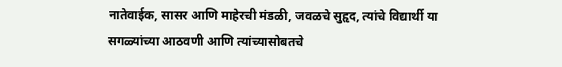नातेवाईक, सासर आणि माहेरची मंडळी, जवळचे सुहृद, त्यांचे विद्यार्थी या सगळ्यांच्या आठवणी आणि त्यांच्यासोबतचे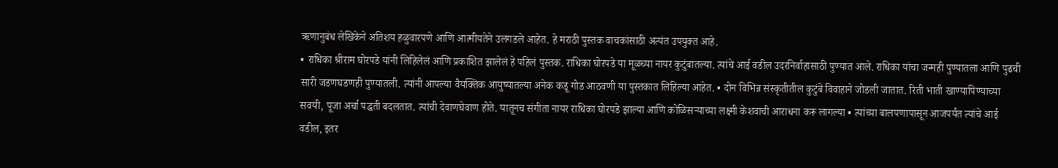ऋणानुबंध लेखिकेने अतिशय हळुवारपणे आणि आत्मीयतेने उलगडले आहेत. हे मराठी पुस्तक वाचकांसाठी अत्यंत उपयुक्त आहे.
• राधिका श्रीराम घोरपडे यांनी लिहिलेलं आणि प्रकाशित झालेलं हे पहिलं पुस्तक. राधिका घोरपडे या मूळच्या नायर कुटुंबातल्या. त्यांचे आई वडील उदरनिर्वाहासाठी पुण्यात आले. राधिका यांचा जन्मही पुण्यातला आणि पुढची सारी जडणघडणही पुण्यातली. त्यांनी आपल्या वैयक्तिक आयुष्यातल्या अनेक कडू गोड आठवणी या पुस्तकात लिहिल्या आहेत. • दोन विभिन्न संस्कृतीतील कुटुंबे विवाहाने जोडली जातात. रिती भाती खाण्यापिण्याच्या सवयी, पूजा अर्चा पद्धती बदलतात. त्यांची देवाणघेवाण होते. यातूनच संगीता नायर राधिका घोरपडे झाल्या आणि कोळिसऱ्याच्या लक्ष्मी केशवाची आराधना करू लागल्या • त्यांच्या बालपणापासून आजपर्यंत त्यांचे आई वडील, इतर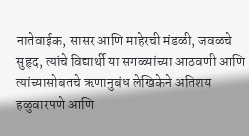नातेवाईक, सासर आणि माहेरची मंडळी, जवळचे सुहृद, त्यांचे विद्यार्थी या सगळ्यांच्या आठवणी आणि त्यांच्यासोबतचे ऋणानुबंध लेखिकेने अतिशय हळुवारपणे आणि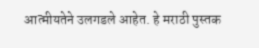आत्मीयतेने उलगडले आहेत. हे मराठी पुस्तक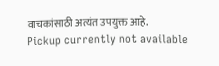वाचकांसाठी अत्यंत उपयुक्त आहे.
Pickup currently not available